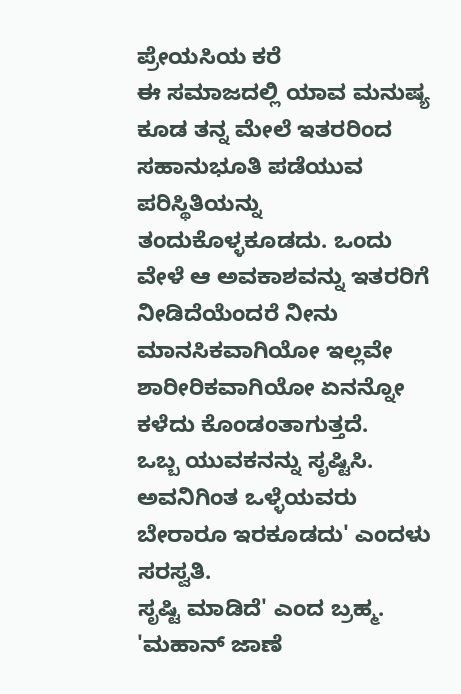ಪ್ರೇಯಸಿಯ ಕರೆ
ಈ ಸಮಾಜದಲ್ಲಿ ಯಾವ ಮನುಷ್ಯ ಕೂಡ ತನ್ನ ಮೇಲೆ ಇತರರಿಂದ ಸಹಾನುಭೂತಿ ಪಡೆಯುವ ಪರಿಸ್ಥಿತಿಯನ್ನು ತಂದುಕೊಳ್ಳಕೂಡದು. ಒಂದು ವೇಳೆ ಆ ಅವಕಾಶವನ್ನು ಇತರರಿಗೆ ನೀಡಿದೆಯೆಂದರೆ ನೀನು ಮಾನಸಿಕವಾಗಿಯೋ ಇಲ್ಲವೇ ಶಾರೀರಿಕವಾಗಿಯೋ ಏನನ್ನೋ ಕಳೆದು ಕೊಂಡಂತಾಗುತ್ತದೆ.
ಒಬ್ಬ ಯುವಕನನ್ನು ಸೃಷ್ಟಿಸಿ. ಅವನಿಗಿಂತ ಒಳ್ಳೆಯವರು ಬೇರಾರೂ ಇರಕೂಡದು' ಎಂದಳು ಸರಸ್ವತಿ.
ಸೃಷ್ಟಿ ಮಾಡಿದೆ' ಎಂದ ಬ್ರಹ್ಮ.
'ಮಹಾನ್ ಜಾಣೆ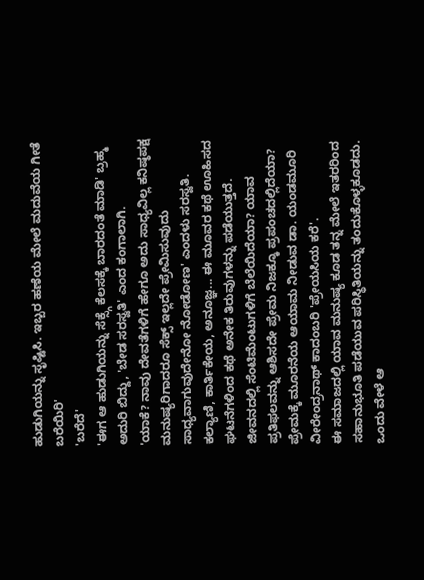ಹುಡುಗಿಯನ್ನು ಸೃಷ್ಟಿಸಿ. ಇಬ್ಬರ ಹಣೆಯ ಮೇಲೆ ಮದುವೆಯ ಗೀತೆ ಬರೆಯಿರಿ'
'ಬರೆದೆ'
'ಈಗ ಆ ಹುಡುಗಿಯನ್ನು ಸೆಕ್ಸ್ಗೆ ಕೆಲಸಕ್ಕೆ ಬಾರದಂತೆ ಮಾಡಿ' ಬ್ರಹ್ಮ ಅದುರಿ ಬಿದ್ದು, 'ಬೇಡ ಸರಸ್ವತಿ' ಎಂದ ಕಂಗಾಲಾಗಿ.
'ಯಾಕೆ? ನಾವು ದೇವತೆಗಳಿಗೆ ಹೇಗೂ ಅದು ಸಾಧ್ಯವಿಲ್ಲ ಕನಿಷ್ಠಪಕ್ಷ ಮನುಷ್ಯರಿಗಾದರೂ ಸೆಕ್ಸ್ ಇಲ್ಲದೇ ಪ್ರೇಮಿಸುವುದು ಸಾಧ್ಯವಾಗುವುದೇನೋ ನೋಡೋಣ' ಎಂದಳು ಸರಸ್ವತಿ.
ಕಲ್ಯಾಣಿ, ಕಾರ್ತಿಕೇಯ, ಅನೂಜ್ಞ... ಈ ಮೂವರ ಕಥೆ ಊಹಿಸದ ಘಟನೆಗಳಿಂದ ಕಥೆ ಅನೇಕ ತಿರುವುಗಳನ್ನು ಪಡೆಯುತ್ತದೆ. ಜೀವನದಲ್ಲಿ ಸೆಂಟಿಮೆಂಟುಗಳಿಗೆ ಬೆಲೆಯಿದೆಯಾ? ಯಾವ ಪ್ರತಿಫಲವನ್ನು ಆಶಿಸದೇ ಪ್ರೇಮ ನಿಜಕ್ಕೂ ಪ್ರಪಂಚದಲ್ಲಿದೆಯಾ? ಪ್ರೇಮಕ್ಕೆ ಮೂರನೆಯ ಆಯಾಮ ನೀಡುವ ಡಾ. ಯಂಡಮೂರಿ ವೀರೇಂದ್ರನಾಥ್ ಕಾದಂಬರಿ 'ಪ್ರೇಯಸಿಯ ಕರೆ'.
ಈ ಸಮಾಜದಲ್ಲಿ ಯಾವ ಮನುಷ್ಯ ಕೂಡ ತನ್ನ ಮೇಲೆ ಇತರರಿಂದ ಸಹಾನುಭೂತಿ ಪಡೆಯುವ ಪರಿಸ್ಥಿತಿಯನ್ನು ತಂದುಕೊಳ್ಳಕೂಡದು. ಒಂದು ವೇಳೆ ಆ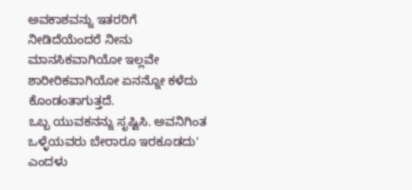ಅವಕಾಶವನ್ನು ಇತರರಿಗೆ ನೀಡಿದೆಯೆಂದರೆ ನೀನು ಮಾನಸಿಕವಾಗಿಯೋ ಇಲ್ಲವೇ ಶಾರೀರಿಕವಾಗಿಯೋ ಏನನ್ನೋ ಕಳೆದು ಕೊಂಡಂತಾಗುತ್ತದೆ.
ಒಬ್ಬ ಯುವಕನನ್ನು ಸೃಷ್ಟಿಸಿ. ಅವನಿಗಿಂತ ಒಳ್ಳೆಯವರು ಬೇರಾರೂ ಇರಕೂಡದು' ಎಂದಳು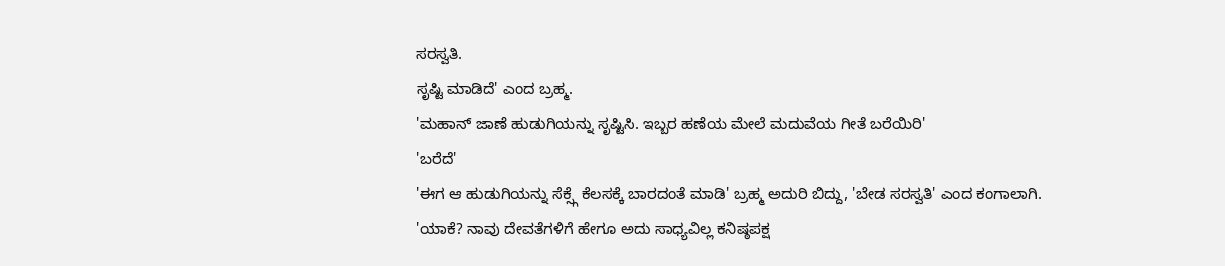ಸರಸ್ವತಿ.
ಸೃಷ್ಟಿ ಮಾಡಿದೆ' ಎಂದ ಬ್ರಹ್ಮ.
'ಮಹಾನ್ ಜಾಣೆ ಹುಡುಗಿಯನ್ನು ಸೃಷ್ಟಿಸಿ. ಇಬ್ಬರ ಹಣೆಯ ಮೇಲೆ ಮದುವೆಯ ಗೀತೆ ಬರೆಯಿರಿ'
'ಬರೆದೆ'
'ಈಗ ಆ ಹುಡುಗಿಯನ್ನು ಸೆಕ್ಸ್ಗೆ ಕೆಲಸಕ್ಕೆ ಬಾರದಂತೆ ಮಾಡಿ' ಬ್ರಹ್ಮ ಅದುರಿ ಬಿದ್ದು, 'ಬೇಡ ಸರಸ್ವತಿ' ಎಂದ ಕಂಗಾಲಾಗಿ.
'ಯಾಕೆ? ನಾವು ದೇವತೆಗಳಿಗೆ ಹೇಗೂ ಅದು ಸಾಧ್ಯವಿಲ್ಲ ಕನಿಷ್ಠಪಕ್ಷ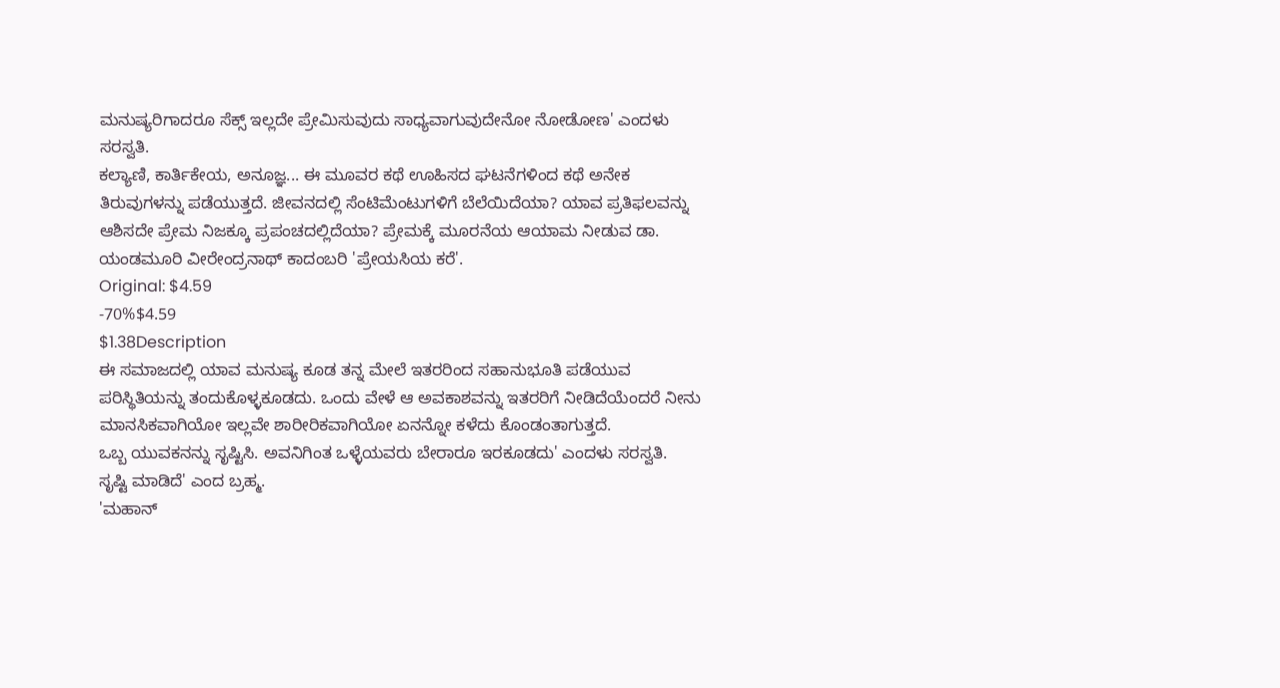ಮನುಷ್ಯರಿಗಾದರೂ ಸೆಕ್ಸ್ ಇಲ್ಲದೇ ಪ್ರೇಮಿಸುವುದು ಸಾಧ್ಯವಾಗುವುದೇನೋ ನೋಡೋಣ' ಎಂದಳು ಸರಸ್ವತಿ.
ಕಲ್ಯಾಣಿ, ಕಾರ್ತಿಕೇಯ, ಅನೂಜ್ಞ... ಈ ಮೂವರ ಕಥೆ ಊಹಿಸದ ಘಟನೆಗಳಿಂದ ಕಥೆ ಅನೇಕ ತಿರುವುಗಳನ್ನು ಪಡೆಯುತ್ತದೆ. ಜೀವನದಲ್ಲಿ ಸೆಂಟಿಮೆಂಟುಗಳಿಗೆ ಬೆಲೆಯಿದೆಯಾ? ಯಾವ ಪ್ರತಿಫಲವನ್ನು ಆಶಿಸದೇ ಪ್ರೇಮ ನಿಜಕ್ಕೂ ಪ್ರಪಂಚದಲ್ಲಿದೆಯಾ? ಪ್ರೇಮಕ್ಕೆ ಮೂರನೆಯ ಆಯಾಮ ನೀಡುವ ಡಾ. ಯಂಡಮೂರಿ ವೀರೇಂದ್ರನಾಥ್ ಕಾದಂಬರಿ 'ಪ್ರೇಯಸಿಯ ಕರೆ'.
Original: $4.59
-70%$4.59
$1.38Description
ಈ ಸಮಾಜದಲ್ಲಿ ಯಾವ ಮನುಷ್ಯ ಕೂಡ ತನ್ನ ಮೇಲೆ ಇತರರಿಂದ ಸಹಾನುಭೂತಿ ಪಡೆಯುವ ಪರಿಸ್ಥಿತಿಯನ್ನು ತಂದುಕೊಳ್ಳಕೂಡದು. ಒಂದು ವೇಳೆ ಆ ಅವಕಾಶವನ್ನು ಇತರರಿಗೆ ನೀಡಿದೆಯೆಂದರೆ ನೀನು ಮಾನಸಿಕವಾಗಿಯೋ ಇಲ್ಲವೇ ಶಾರೀರಿಕವಾಗಿಯೋ ಏನನ್ನೋ ಕಳೆದು ಕೊಂಡಂತಾಗುತ್ತದೆ.
ಒಬ್ಬ ಯುವಕನನ್ನು ಸೃಷ್ಟಿಸಿ. ಅವನಿಗಿಂತ ಒಳ್ಳೆಯವರು ಬೇರಾರೂ ಇರಕೂಡದು' ಎಂದಳು ಸರಸ್ವತಿ.
ಸೃಷ್ಟಿ ಮಾಡಿದೆ' ಎಂದ ಬ್ರಹ್ಮ.
'ಮಹಾನ್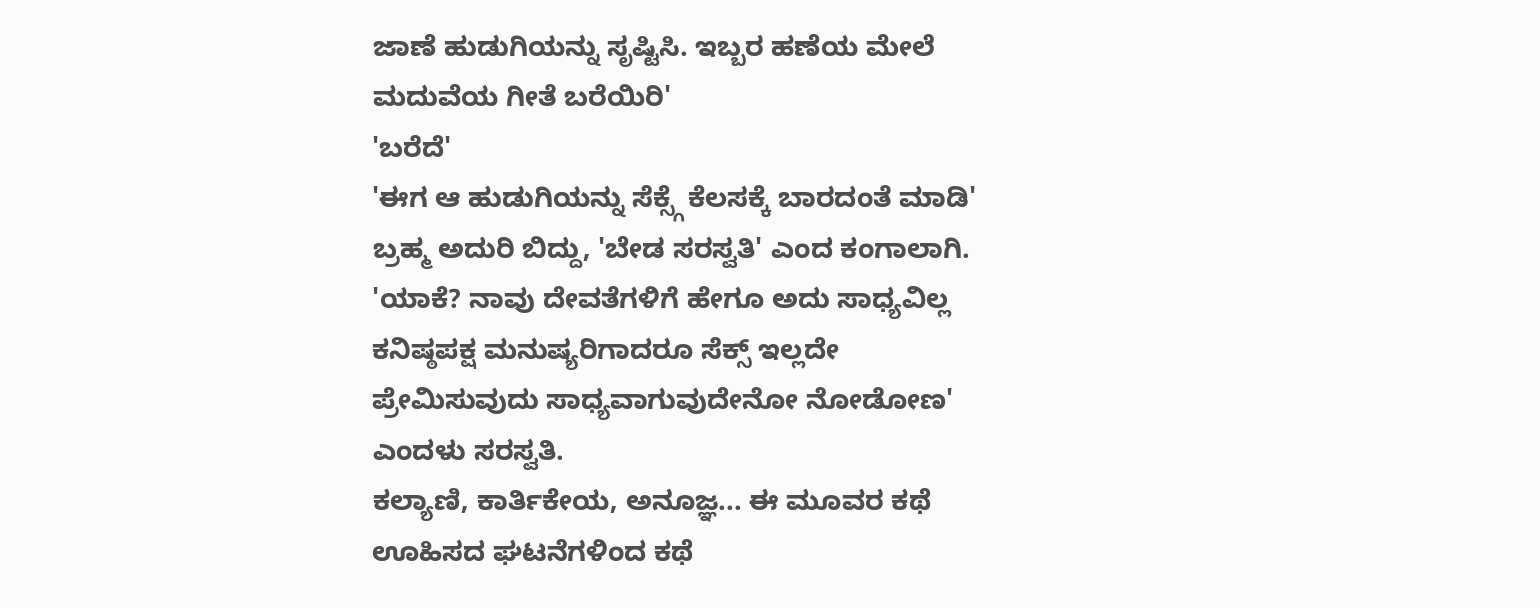ಜಾಣೆ ಹುಡುಗಿಯನ್ನು ಸೃಷ್ಟಿಸಿ. ಇಬ್ಬರ ಹಣೆಯ ಮೇಲೆ ಮದುವೆಯ ಗೀತೆ ಬರೆಯಿರಿ'
'ಬರೆದೆ'
'ಈಗ ಆ ಹುಡುಗಿಯನ್ನು ಸೆಕ್ಸ್ಗೆ ಕೆಲಸಕ್ಕೆ ಬಾರದಂತೆ ಮಾಡಿ' ಬ್ರಹ್ಮ ಅದುರಿ ಬಿದ್ದು, 'ಬೇಡ ಸರಸ್ವತಿ' ಎಂದ ಕಂಗಾಲಾಗಿ.
'ಯಾಕೆ? ನಾವು ದೇವತೆಗಳಿಗೆ ಹೇಗೂ ಅದು ಸಾಧ್ಯವಿಲ್ಲ ಕನಿಷ್ಠಪಕ್ಷ ಮನುಷ್ಯರಿಗಾದರೂ ಸೆಕ್ಸ್ ಇಲ್ಲದೇ ಪ್ರೇಮಿಸುವುದು ಸಾಧ್ಯವಾಗುವುದೇನೋ ನೋಡೋಣ' ಎಂದಳು ಸರಸ್ವತಿ.
ಕಲ್ಯಾಣಿ, ಕಾರ್ತಿಕೇಯ, ಅನೂಜ್ಞ... ಈ ಮೂವರ ಕಥೆ ಊಹಿಸದ ಘಟನೆಗಳಿಂದ ಕಥೆ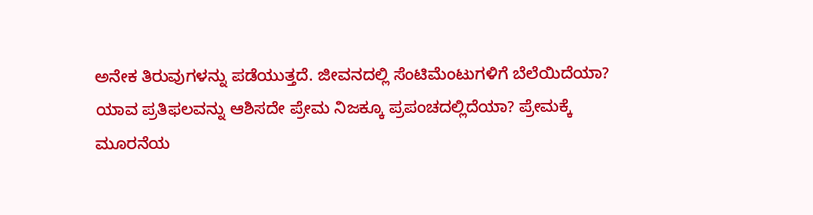ಅನೇಕ ತಿರುವುಗಳನ್ನು ಪಡೆಯುತ್ತದೆ. ಜೀವನದಲ್ಲಿ ಸೆಂಟಿಮೆಂಟುಗಳಿಗೆ ಬೆಲೆಯಿದೆಯಾ? ಯಾವ ಪ್ರತಿಫಲವನ್ನು ಆಶಿಸದೇ ಪ್ರೇಮ ನಿಜಕ್ಕೂ ಪ್ರಪಂಚದಲ್ಲಿದೆಯಾ? ಪ್ರೇಮಕ್ಕೆ ಮೂರನೆಯ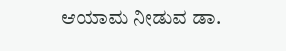ಆಯಾಮ ನೀಡುವ ಡಾ.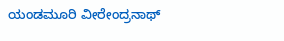ಯಂಡಮೂರಿ ವೀರೇಂದ್ರನಾಥ್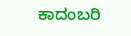ಕಾದಂಬರಿ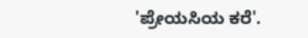'ಪ್ರೇಯಸಿಯ ಕರೆ'.